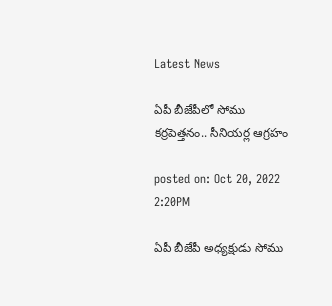Latest News

ఏపీ బీజేపీలో సోము కర్రపెత్తనం.. సీనియర్ల ఆగ్రహం

posted on: Oct 20, 2022 2:20PM

ఏపీ బీజేపీ అధ్యక్షుడు సోము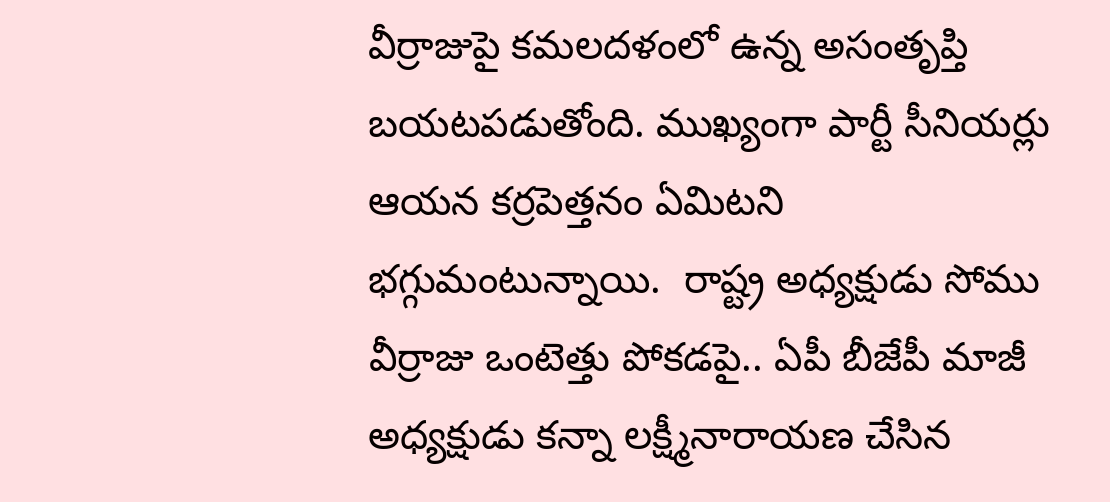వీర్రాజుపై కమలదళంలో ఉన్న అసంతృప్తి బయటపడుతోంది. ముఖ్యంగా పార్టీ సీనియర్లు ఆయన కర్రపెత్తనం ఏమిటని భగ్గుమంటున్నాయి.  రాష్ట్ర అధ్యక్షుడు సోము వీర్రాజు ఒంటెత్తు పోకడపై.. ఏపీ బీజేపీ మాజీ అధ్యక్షుడు కన్నా లక్ష్మీనారాయణ చేసిన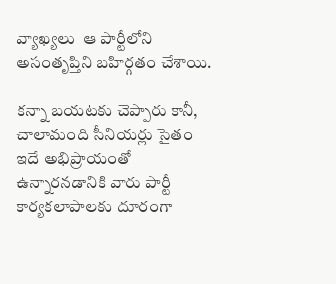వ్యాఖ్యలు  ఆ పార్టీలోని అసంతృప్తిని బహిర్గతం చేశాయి.

కన్నా బయటకు చెప్పారు కానీ, చాలామంది సీనియర్లు సైతం ఇదే అభిప్రాయంతో ఉన్నారనడానికి వారు పార్టీ కార్యకలాపాలకు దూరంగా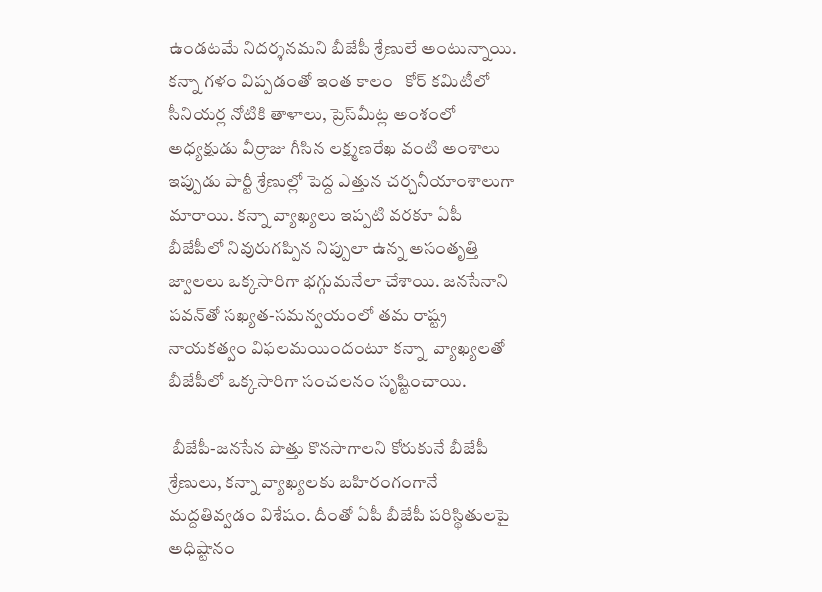ఉండటమే నిదర్శనమని బీజేపీ శ్రేణులే అంటున్నాయి. కన్నా గళం విప్పడంతో ఇంత కాలం   కోర్‌ కమిటీలో సీనియర్ల నోటికి తాళాలు, ప్రెస్‌మీట్ల అంశంలో అధ్యక్షుడు వీర్రాజు గీసిన లక్ష్మణరేఖ వంటి అంశాలు ఇప్పుడు పార్టీ శ్రేణుల్లో పెద్ద ఎత్తున చర్చనీయాంశాలుగా మారాయి. కన్నా వ్యాఖ్యలు ఇప్పటి వరకూ ఏపీ బీజేపీలో నివురుగప్పిన నిప్పులా ఉన్న అసంతృత్తి జ్వాలలు ఒక్కసారిగా భగ్గుమనేలా చేశాయి. జనసేనాని పవన్‌తో సఖ్యత-సమన్వయంలో తమ రాష్ట్ర నాయకత్వం విఫలమయిందంటూ కన్నా  వ్యాఖ్యలతో బీజేపీలో ఒక్కసారిగా సంచలనం సృష్టించాయి.

 బీజేపీ-జనసేన పొత్తు కొనసాగాలని కోరుకునే బీజేపీ శ్రేణులు, కన్నా వ్యాఖ్యలకు బహిరంగంగానే మద్దతివ్వడం విశేషం. దీంతో ఏపీ బీజేపీ పరిస్థితులపై అధిష్టానం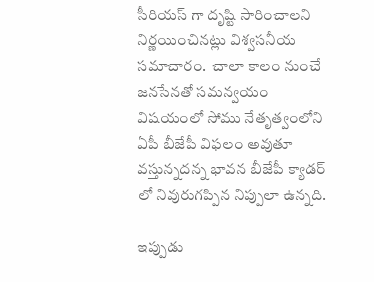సీరియస్ గా దృష్టి సారించాలని నిర్ణయించినట్లు విశ్వసనీయ సమాచారం.  చాలా కాలం నుంచే జనసేనతో సమన్వయం విషయంలో సోము నేతృత్వంలోని ఏపీ బీజేపీ విఫలం అవుతూ వస్తున్నదన్న భావన బీజేపీ క్యాడర్ లో నివురుగప్పిన నిప్పులా ఉన్నది.

ఇప్పుడు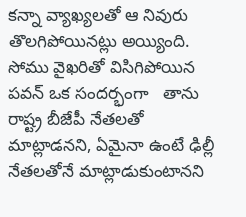కన్నా వ్యాఖ్యలతో ఆ నివురు తొలగిపోయినట్లు అయ్యింది.  సోము వైఖరితో విసిగిపోయిన పవన్ ఒక సందర్భంగా   తాను రాష్ట్ర బీజేపీ నేతలతో మాట్లాడనని, ఏమైనా ఉంటే ఢిల్లీ నేతలతోనే మాట్లాడుకుంటానని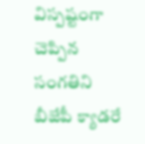విస్పష్టంగా చెప్పిన సంగతిని బీజేపీ క్యాడరే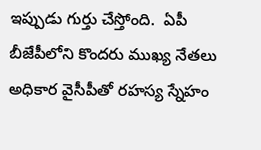ఇప్పుడు గుర్తు చేస్తోంది.  ఏపీ బీజేపీలోని కొందరు ముఖ్య నేతలు అధికార వైసీపీతో రహస్య స్నేహం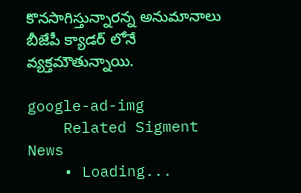కొనసాగిస్తున్నారన్న అనుమానాలు బీజేపీ క్యాడర్ లోనే వ్యక్తమౌతున్నాయి.

google-ad-img
    Related Sigment News
    • Loading...